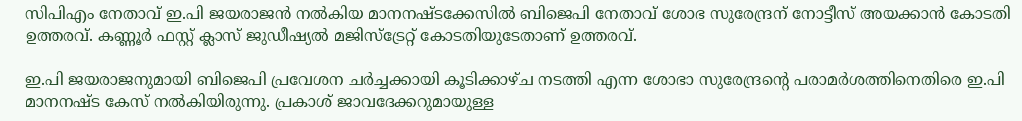സിപിഎം നേതാവ് ഇ.പി ജയരാജന്‍ നല്‍കിയ മാനനഷ്ടക്കേസില്‍ ബിജെപി നേതാവ് ശോഭ സുരേന്ദ്രന് നോട്ടീസ് അയക്കാന്‍ കോടതി ഉത്തരവ്. കണ്ണൂര്‍ ഫസ്റ്റ് ക്ലാസ് ജുഡീഷ്യല്‍ മജിസ്‌ട്രേറ്റ് കോടതിയുടേതാണ് ഉത്തരവ്.

ഇ.പി ജയരാജനുമായി ബിജെപി പ്രവേശന ചര്‍ച്ചക്കായി കൂടിക്കാഴ്ച നടത്തി എന്ന ശോഭാ സുരേന്ദ്രന്റെ പരാമര്‍ശത്തിനെതിരെ ഇ.പി മാനനഷ്ട കേസ് നല്‍കിയിരുന്നു. പ്രകാശ് ജാവദേക്കറുമായുള്ള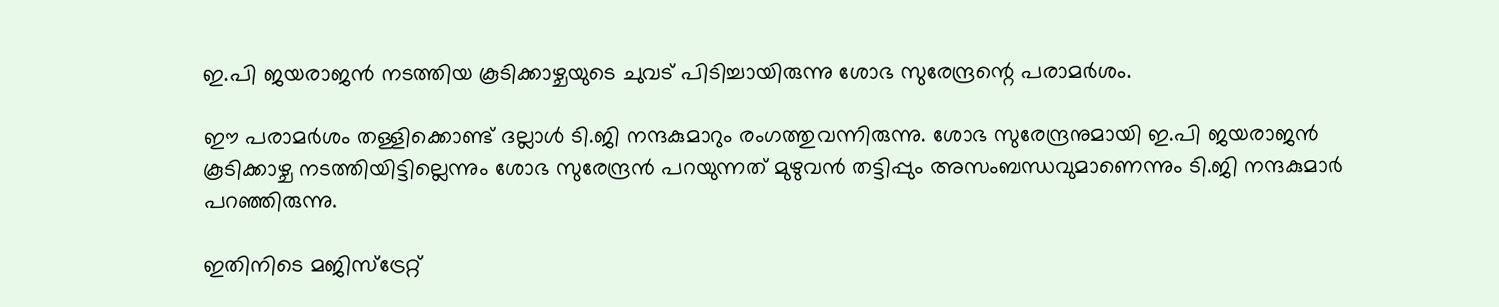ഇ.പി ജയരാജന്‍ നടത്തിയ കൂടിക്കാഴ്ചയുടെ ചുവട് പിടിച്ചായിരുന്നു ശോഭ സുരേന്ദ്രന്റെ പരാമര്‍ശം.

ഈ പരാമര്‍ശം തള്ളിക്കൊണ്ട് ദല്ലാള്‍ ടി.ജി നന്ദകുമാറും രംഗത്തുവന്നിരുന്നു. ശോഭ സുരേന്ദ്രനുമായി ഇ.പി ജയരാജന്‍ കൂടിക്കാഴ്ച നടത്തിയിട്ടില്ലെന്നും ശോഭ സുരേന്ദ്രന്‍ പറയുന്നത് മുഴുവന്‍ തട്ടിപ്പും അസംബന്ധവുമാണെന്നും ടി.ജി നന്ദകുമാര്‍ പറഞ്ഞിരുന്നു.

ഇതിനിടെ മജിസ്‌ട്രേറ്റ്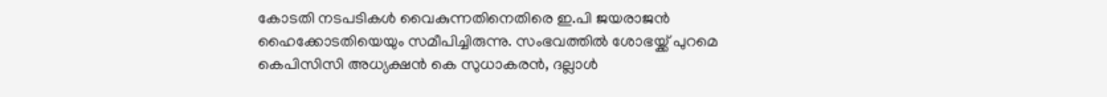കോടതി നടപടികള്‍ വൈകുന്നതിനെതിരെ ഇ.പി ജയരാജന്‍ ഹൈക്കോടതിയെയും സമീപിച്ചിരുന്നു. സംഭവത്തില്‍ ശോഭയ്ക്ക് പുറമെ കെപിസിസി അധ്യക്ഷന്‍ കെ സുധാകരന്‍, ദല്ലാള്‍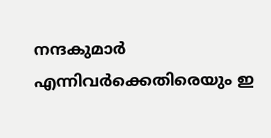നന്ദകുമാര്‍ എന്നിവര്‍ക്കെതിരെയും ഇ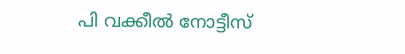പി വക്കീല്‍ നോട്ടീസ്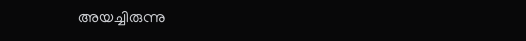അയച്ചിരുന്നു